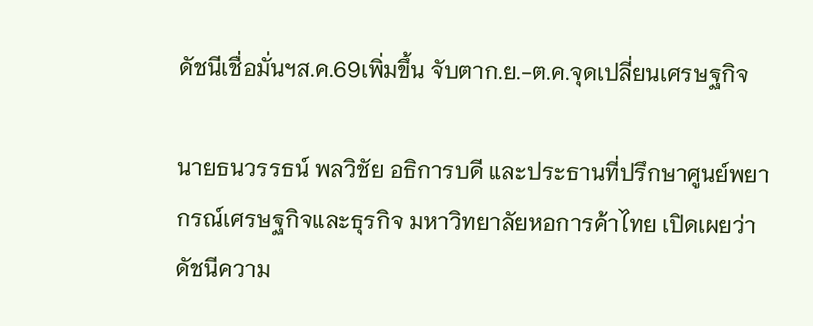ดัชนีเชื่อมั่นฯส.ค.69เพิ่มขึ้น จับตาก.ย.-ต.ค.จุดเปลี่ยนเศรษฐกิจ

นายธนวรรธน์ พลวิชัย อธิการบดี และประธานที่ปรึกษาศูนย์พยากรณ์เศรษฐกิจและธุรกิจ มหาวิทยาลัยหอการค้าไทย เปิดเผยว่า ดัชนีความ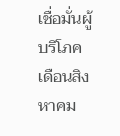เชื่อมั่นผู้บริโภค เดือนสิงหาคม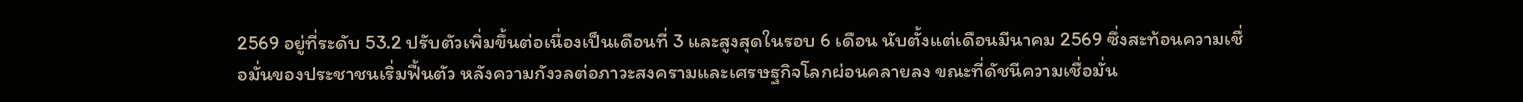2569 อยู่ที่ระดับ 53.2 ปรับตัวเพิ่มขึ้นต่อเนื่องเป็นเดือนที่ 3 และสูงสุดในรอบ 6 เดือน นับตั้งแต่เดือนมีนาคม 2569 ซึ่งสะท้อนความเชื่อมั่นของประชาชนเริ่มฟื้นตัว หลังความกังวลต่อภาวะสงครามและเศรษฐกิจโลกผ่อนคลายลง ขณะที่ดัชนีความเชื่อมั่น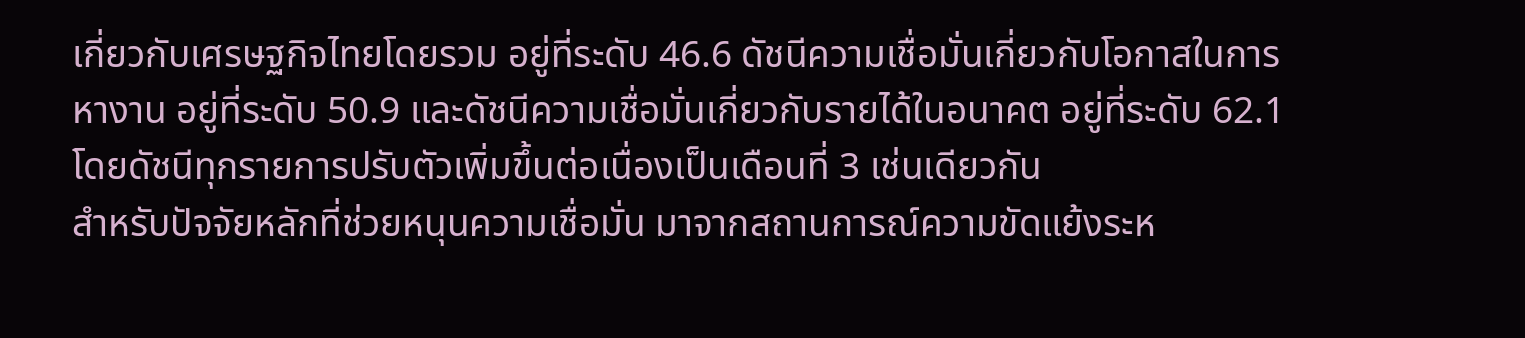เกี่ยวกับเศรษฐกิจไทยโดยรวม อยู่ที่ระดับ 46.6 ดัชนีความเชื่อมั่นเกี่ยวกับโอกาสในการหางาน อยู่ที่ระดับ 50.9 และดัชนีความเชื่อมั่นเกี่ยวกับรายได้ในอนาคต อยู่ที่ระดับ 62.1 โดยดัชนีทุกรายการปรับตัวเพิ่มขึ้นต่อเนื่องเป็นเดือนที่ 3 เช่นเดียวกัน
สำหรับปัจจัยหลักที่ช่วยหนุนความเชื่อมั่น มาจากสถานการณ์ความขัดแย้งระห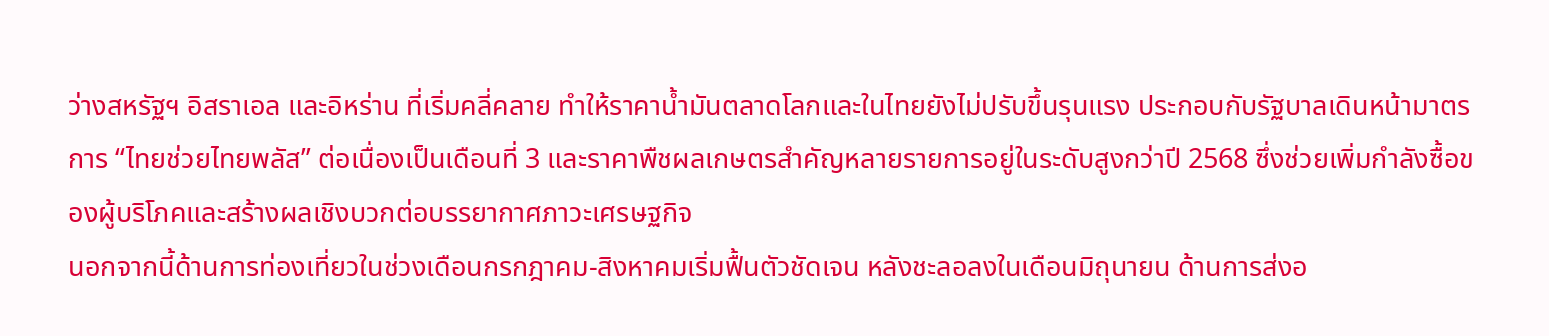ว่างสหรัฐฯ อิสราเอล และอิหร่าน ที่เริ่มคลี่คลาย ทำให้ราคาน้ำมันตลาดโลกและในไทยยังไม่ปรับขึ้นรุนแรง ประกอบกับรัฐบาลเดินหน้ามาตรการ “ไทยช่วยไทยพลัส” ต่อเนื่องเป็นเดือนที่ 3 และราคาพืชผลเกษตรสำคัญหลายรายการอยู่ในระดับสูงกว่าปี 2568 ซึ่งช่วยเพิ่มกำลังซื้อของผู้บริโภคและสร้างผลเชิงบวกต่อบรรยากาศภาวะเศรษฐกิจ
นอกจากนี้ด้านการท่องเที่ยวในช่วงเดือนกรกฎาคม-สิงหาคมเริ่มฟื้นตัวชัดเจน หลังชะลอลงในเดือนมิถุนายน ด้านการส่งอ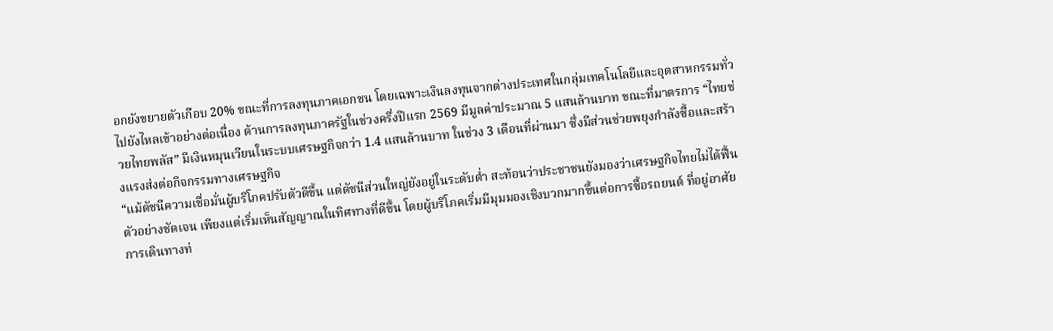อกยังขยายตัวเกือบ 20% ขณะที่การลงทุนภาคเอกชน โดยเฉพาะเงินลงทุนจากต่างประเทศในกลุ่มเทคโนโลยีและอุตสาหกรรมทั่วไปยังไหลเข้าอย่างต่อเนื่อง ด้านการลงทุนภาครัฐในช่วงครึ่งปีแรก 2569 มีมูลค่าประมาณ 5 แสนล้านบาท ขณะที่มาตรการ “ไทยช่วยไทยพลัส” มีเงินหมุนเวียนในระบบเศรษฐกิจกว่า 1.4 แสนล้านบาท ในช่วง 3 เดือนที่ผ่านมา ซึ่งมีส่วนช่วยพยุงกำลังซื้อและสร้างแรงส่งต่อกิจกรรมทางเศรษฐกิจ
“แม้ดัชนีความเชื่อมั่นผู้บริโภคปรับตัวดีขึ้น แต่ดัชนีส่วนใหญ่ยังอยู่ในระดับต่ำ สะท้อนว่าประชาชนยังมองว่าเศรษฐกิจไทยไม่ได้ฟื้นตัวอย่างชัดเจน เพียงแต่เริ่มเห็นสัญญาณในทิศทางที่ดีขึ้น โดยผู้บริโภคเริ่มมีมุมมองเชิงบวกมากขึ้นต่อการซื้อรถยนต์ ที่อยู่อาศัย การเดินทางท่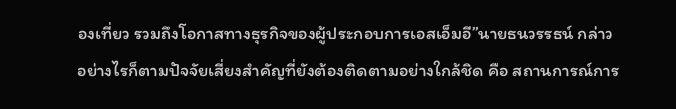องเที่ยว รวมถึงโอกาสทางธุรกิจของผู้ประกอบการเอสเอ็มอี”นายธนวรรธน์ กล่าว
อย่างไรก็ตามปัจจัยเสี่ยงสำคัญที่ยังต้องติดตามอย่างใกล้ชิด คือ สถานการณ์การ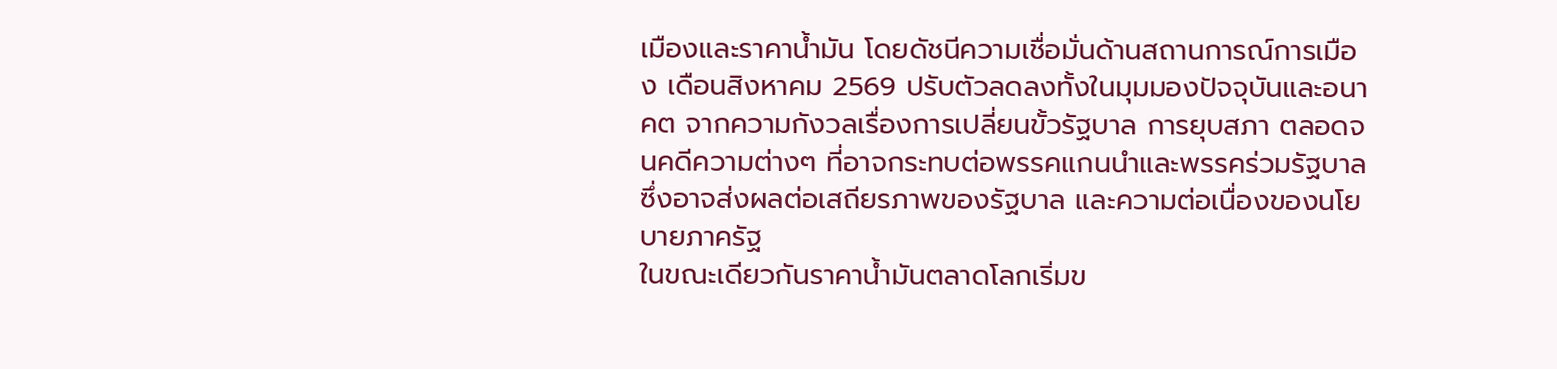เมืองและราคาน้ำมัน โดยดัชนีความเชื่อมั่นด้านสถานการณ์การเมือง เดือนสิงหาคม 2569 ปรับตัวลดลงทั้งในมุมมองปัจจุบันและอนาคต จากความกังวลเรื่องการเปลี่ยนขั้วรัฐบาล การยุบสภา ตลอดจนคดีความต่างๆ ที่อาจกระทบต่อพรรคแกนนำและพรรคร่วมรัฐบาล ซึ่งอาจส่งผลต่อเสถียรภาพของรัฐบาล และความต่อเนื่องของนโยบายภาครัฐ
ในขณะเดียวกันราคาน้ำมันตลาดโลกเริ่มข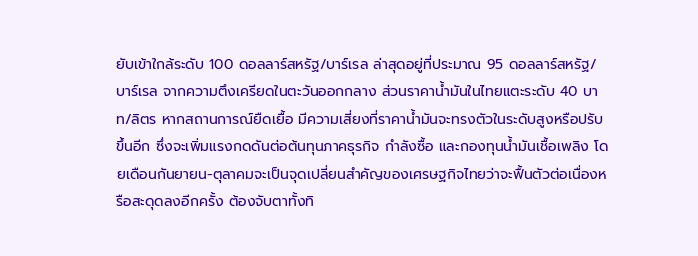ยับเข้าใกล้ระดับ 100 ดอลลาร์สหรัฐ/บาร์เรล ล่าสุดอยู่ที่ประมาณ 95 ดอลลาร์สหรัฐ/บาร์เรล จากความตึงเครียดในตะวันออกกลาง ส่วนราคาน้ำมันในไทยแตะระดับ 40 บาท/ลิตร หากสถานการณ์ยืดเยื้อ มีความเสี่ยงที่ราคาน้ำมันจะทรงตัวในระดับสูงหรือปรับขึ้นอีก ซึ่งจะเพิ่มแรงกดดันต่อต้นทุนภาคธุรกิจ กำลังซื้อ และกองทุนน้ำมันเชื้อเพลิง โดยเดือนกันยายน-ตุลาคมจะเป็นจุดเปลี่ยนสำคัญของเศรษฐกิจไทยว่าจะฟื้นตัวต่อเนื่องหรือสะดุดลงอีกครั้ง ต้องจับตาทั้งทิ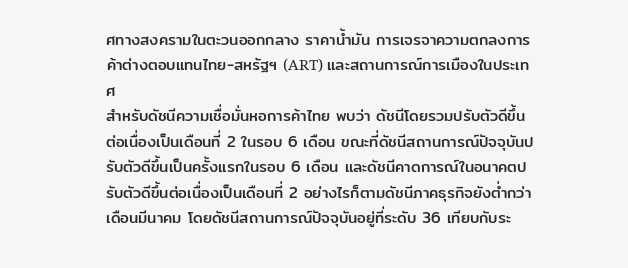ศทางสงครามในตะวนออกกลาง ราคาน้ำมัน การเจรจาความตกลงการค้าต่างตอบแทนไทย-สหรัฐฯ (ART) และสถานการณ์การเมืองในประเทศ
สำหรับดัชนีความเชื่อมั่นหอการค้าไทย พบว่า ดัชนีโดยรวมปรับตัวดีขึ้นต่อเนื่องเป็นเดือนที่ 2 ในรอบ 6 เดือน ขณะที่ดัชนีสถานการณ์ปัจจุบันปรับตัวดีขึ้นเป็นครั้งแรกในรอบ 6 เดือน และดัชนีคาดการณ์ในอนาคตปรับตัวดีขึ้นต่อเนื่องเป็นเดือนที่ 2 อย่างไรก็ตามดัชนีภาคธุรกิจยังต่ำกว่าเดือนมีนาคม โดยดัชนีสถานการณ์ปัจจุบันอยู่ที่ระดับ 36 เทียบกับระ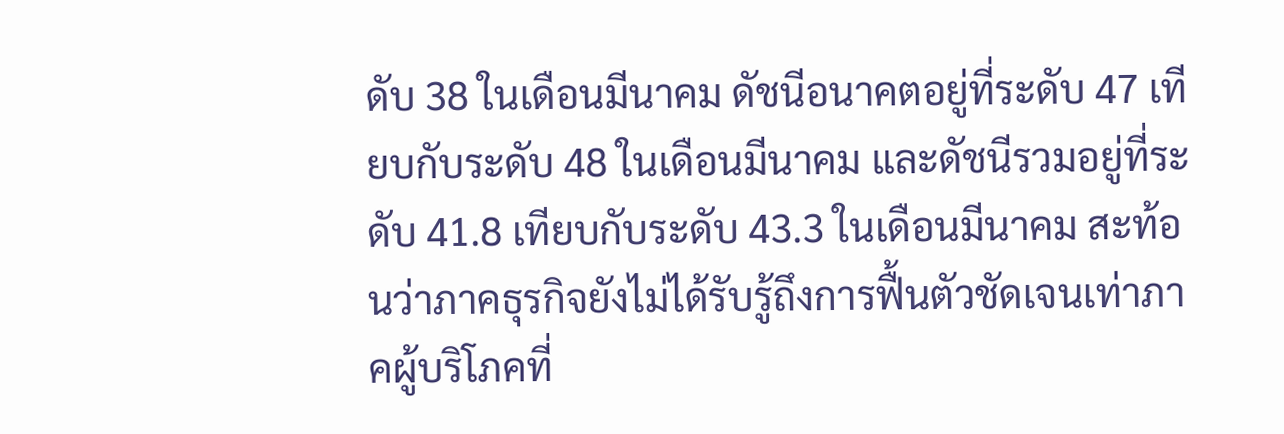ดับ 38 ในเดือนมีนาคม ดัชนีอนาคตอยู่ที่ระดับ 47 เทียบกับระดับ 48 ในเดือนมีนาคม และดัชนีรวมอยู่ที่ระดับ 41.8 เทียบกับระดับ 43.3 ในเดือนมีนาคม สะท้อนว่าภาคธุรกิจยังไม่ได้รับรู้ถึงการฟื้นตัวชัดเจนเท่าภาคผู้บริโภคที่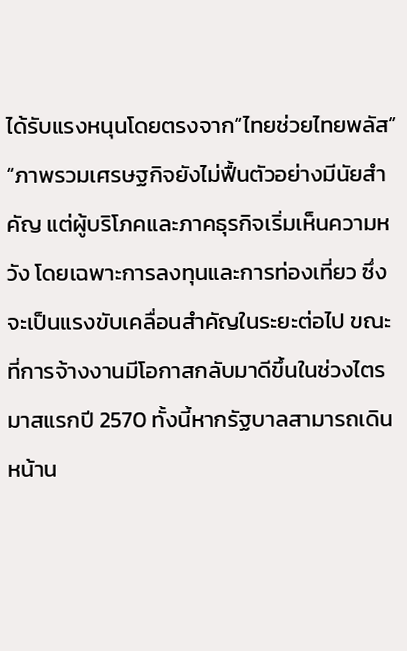ได้รับแรงหนุนโดยตรงจาก“ไทยช่วยไทยพลัส”
“ภาพรวมเศรษฐกิจยังไม่ฟื้นตัวอย่างมีนัยสำคัญ แต่ผู้บริโภคและภาคธุรกิจเริ่มเห็นความหวัง โดยเฉพาะการลงทุนและการท่องเที่ยว ซึ่งจะเป็นแรงขับเคลื่อนสำคัญในระยะต่อไป ขณะที่การจ้างงานมีโอกาสกลับมาดีขึ้นในช่วงไตรมาสแรกปี 2570 ทั้งนี้หากรัฐบาลสามารถเดินหน้าน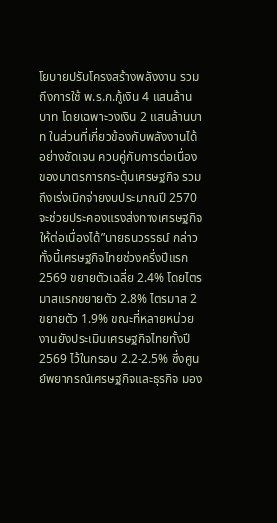โยบายปรับโครงสร้างพลังงาน รวมถึงการใช้ พ.ร.ก.กู้เงิน 4 แสนล้านบาท โดยเฉพาะวงเงิน 2 แสนล้านบาท ในส่วนที่เกี่ยวข้องกับพลังงานได้อย่างชัดเจน ควบคู่กับการต่อเนื่องของมาตรการกระตุ้นเศรษฐกิจ รวมถึงเร่งเบิกจ่ายงบประมาณปี 2570 จะช่วยประคองแรงส่งทางเศรษฐกิจให้ต่อเนื่องได้”นายธนวรรธน์ กล่าว
ทั้งนี้เศรษฐกิจไทยช่วงครึ่งปีแรก 2569 ขยายตัวเฉลี่ย 2.4% โดยไตรมาสแรกขยายตัว 2.8% ไตรมาส 2 ขยายตัว 1.9% ขณะที่หลายหน่วยงานยังประเมินเศรษฐกิจไทยทั้งปี 2569 ไว้ในกรอบ 2.2-2.5% ซึ่งศูนย์พยากรณ์เศรษฐกิจและธุรกิจ มอง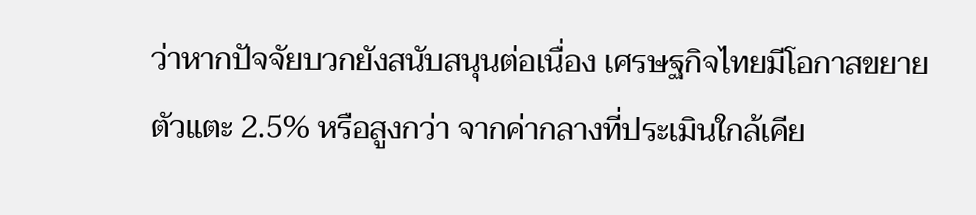ว่าหากปัจจัยบวกยังสนับสนุนต่อเนื่อง เศรษฐกิจไทยมีโอกาสขยายตัวแตะ 2.5% หรือสูงกว่า จากค่ากลางที่ประเมินใกล้เคีย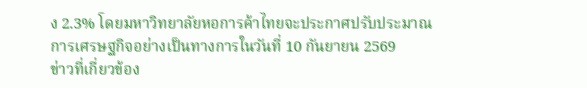ง 2.3% โดยมหาวิทยาลัยหอการค้าไทยจะประกาศปรับประมาณการเศรษฐกิจอย่างเป็นทางการในวันที่ 10 กันยายน 2569
ข่าวที่เกี่ยวข้อง